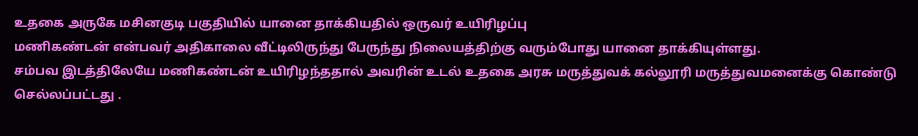உதகை அருகே மசினகுடி பகுதியில் யானை தாக்கியதில் ஒருவர் உயிரிழப்பு
மணிகண்டன் என்பவர் அதிகாலை வீட்டிலிருந்து பேருந்து நிலையத்திற்கு வரும்போது யானை தாக்கியுள்ளது.
சம்பவ இடத்திலேயே மணிகண்டன் உயிரிழந்ததால் அவரின் உடல் உதகை அரசு மருத்துவக் கல்லூரி மருத்துவமனைக்கு கொண்டு செல்லப்பட்டது .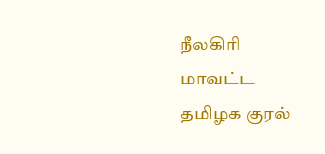நீலகிரி மாவட்ட தமிழக குரல்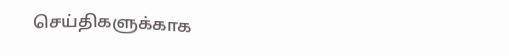செய்திகளுக்காக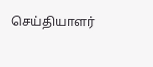செய்தியாளர்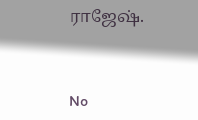ராஜேஷ்.


No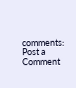comments:
Post a Comment